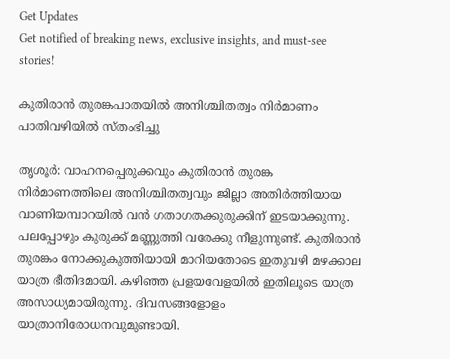Get Updates
Get notified of breaking news, exclusive insights, and must-see stories!

കുതിരാന്‍ തുരങ്കപാതയില്‍ അനിശ്ചിതത്വം നിര്‍മാണം പാതിവഴിയില്‍ സ്തംഭിച്ചു

തൃശൂര്‍: വാഹനപ്പെരുക്കവും കുതിരാന്‍ തുരങ്ക നിര്‍മാണത്തിലെ അനിശ്ചിതത്വവും ജില്ലാ അതിര്‍ത്തിയായ വാണിയമ്പാറയില്‍ വന്‍ ഗതാഗതക്കുരുക്കിന് ഇടയാക്കുന്നു. പലപ്പോഴും കുരുക്ക് മണ്ണുത്തി വരേക്കു നീളുന്നുണ്ട്. കുതിരാന്‍ തുരങ്കം നോക്കുകുത്തിയായി മാറിയതോടെ ഇതുവഴി മഴക്കാല യാത്ര ഭീതിദമായി. കഴിഞ്ഞ പ്രളയവേളയില്‍ ഇതിലൂടെ യാത്ര അസാധ്യമായിരുന്നു. ദിവസങ്ങളോളം യാത്രാനിരോധനവുമുണ്ടായി.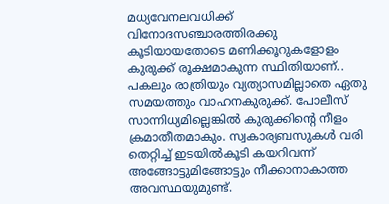മധ്യവേനലവധിക്ക് വിനോദസഞ്ചാരത്തിരക്കു കൂടിയായതോടെ മണിക്കൂറുകളോളം കുരുക്ക് രൂക്ഷമാകുന്ന സ്ഥിതിയാണ്.. പകലും രാത്രിയും വ്യത്യാസമില്ലാതെ ഏതു സമയത്തും വാഹനകുരുക്ക്. പോലീസ് സാന്നിധ്യമില്ലെങ്കില്‍ കുരുക്കിന്റെ നീളം ക്രമാതീതമാകും. സ്വകാര്യബസുകള്‍ വരി തെറ്റിച്ച് ഇടയില്‍കൂടി കയറിവന്ന് അങ്ങോട്ടുമിങ്ങോട്ടും നീക്കാനാകാത്ത അവസ്ഥയുമുണ്ട്.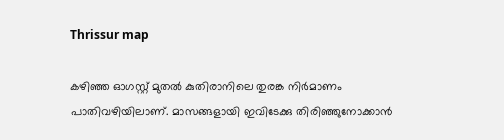Thrissur map

കഴിഞ്ഞ ഓഗസ്റ്റ് മുതല്‍ കുതിരാനിലെ തുരങ്ക നിര്‍മാണം പാതിവഴിയിലാണ്. മാസങ്ങളായി ഇവിടേക്കു തിരിഞ്ഞുനോക്കാന്‍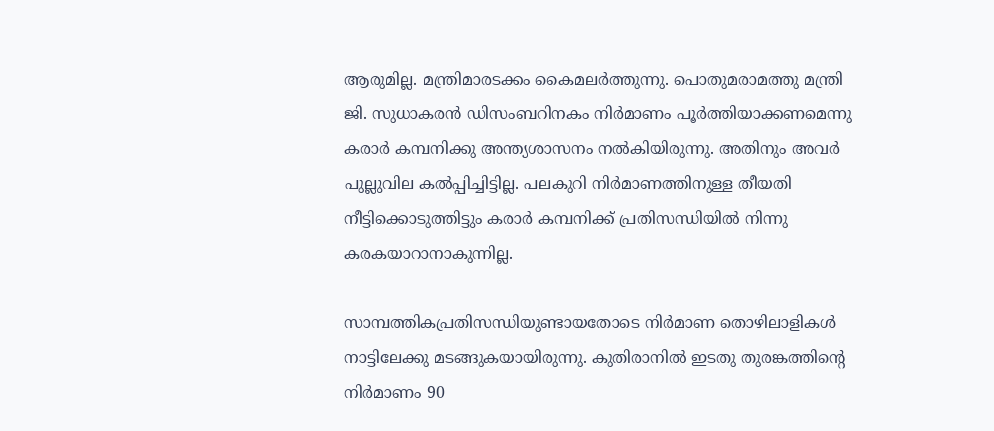ആരുമില്ല. മന്ത്രിമാരടക്കം കൈമലര്‍ത്തുന്നു. പൊതുമരാമത്തു മന്ത്രി ജി. സുധാകരന്‍ ഡിസംബറിനകം നിര്‍മാണം പൂര്‍ത്തിയാക്കണമെന്നു കരാര്‍ കമ്പനിക്കു അന്ത്യശാസനം നല്‍കിയിരുന്നു. അതിനും അവര്‍ പുല്ലുവില കല്‍പ്പിച്ചിട്ടില്ല. പലകുറി നിര്‍മാണത്തിനുള്ള തീയതി നീട്ടിക്കൊടുത്തിട്ടും കരാര്‍ കമ്പനിക്ക് പ്രതിസന്ധിയില്‍ നിന്നു കരകയാറാനാകുന്നില്ല.

സാമ്പത്തികപ്രതിസന്ധിയുണ്ടായതോടെ നിര്‍മാണ തൊഴിലാളികള്‍ നാട്ടിലേക്കു മടങ്ങുകയായിരുന്നു. കുതിരാനില്‍ ഇടതു തുരങ്കത്തിന്റെ നിര്‍മാണം 90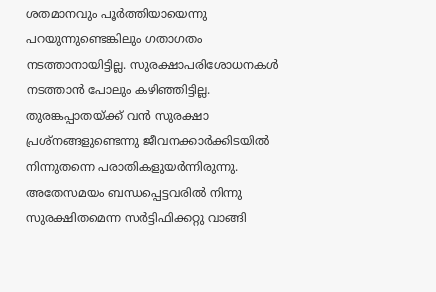ശതമാനവും പൂര്‍ത്തിയായെന്നു പറയുന്നുണ്ടെങ്കിലും ഗതാഗതം നടത്താനായിട്ടില്ല. സുരക്ഷാപരിശോധനകള്‍ നടത്താന്‍ പോലും കഴിഞ്ഞിട്ടില്ല. തുരങ്കപ്പാതയ്ക്ക് വന്‍ സുരക്ഷാ പ്രശ്‌നങ്ങളുണ്ടെന്നു ജീവനക്കാര്‍ക്കിടയില്‍ നിന്നുതന്നെ പരാതികളുയര്‍ന്നിരുന്നു. അതേസമയം ബന്ധപ്പെട്ടവരില്‍ നിന്നു സുരക്ഷിതമെന്ന സര്‍ട്ടിഫിക്കറ്റു വാങ്ങി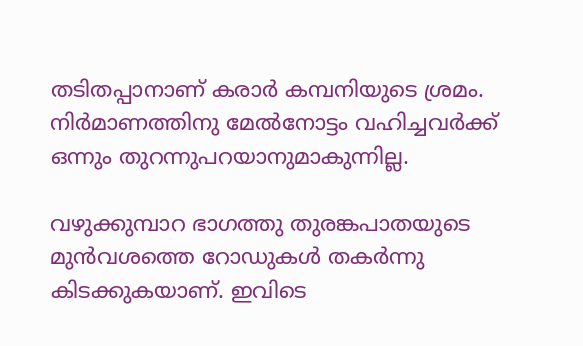തടിതപ്പാനാണ് കരാര്‍ കമ്പനിയുടെ ശ്രമം. നിര്‍മാണത്തിനു മേല്‍നോട്ടം വഹിച്ചവര്‍ക്ക് ഒന്നും തുറന്നുപറയാനുമാകുന്നില്ല.

വഴുക്കുമ്പാറ ഭാഗത്തു തുരങ്കപാതയുടെ മുന്‍വശത്തെ റോഡുകള്‍ തകര്‍ന്നു കിടക്കുകയാണ്. ഇവിടെ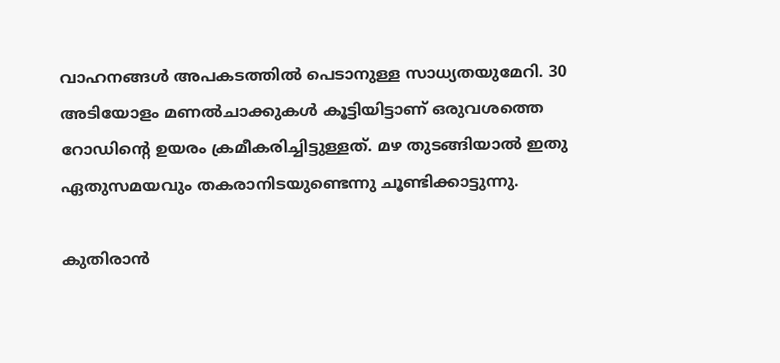വാഹനങ്ങള്‍ അപകടത്തില്‍ പെടാനുള്ള സാധ്യതയുമേറി. 30 അടിയോളം മണല്‍ചാക്കുകള്‍ കൂട്ടിയിട്ടാണ് ഒരുവശത്തെ റോഡിന്റെ ഉയരം ക്രമീകരിച്ചിട്ടുള്ളത്. മഴ തുടങ്ങിയാല്‍ ഇതു ഏതുസമയവും തകരാനിടയുണ്ടെന്നു ചൂണ്ടിക്കാട്ടുന്നു.

കുതിരാന്‍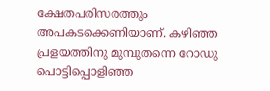ക്ഷേതപരിസരത്തും അപകടക്കെണിയാണ്. കഴിഞ്ഞ പ്രളയത്തിനു മുമ്പുതന്നെ റോഡു പൊട്ടിപ്പൊളിഞ്ഞ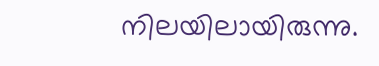നിലയിലായിരുന്നു.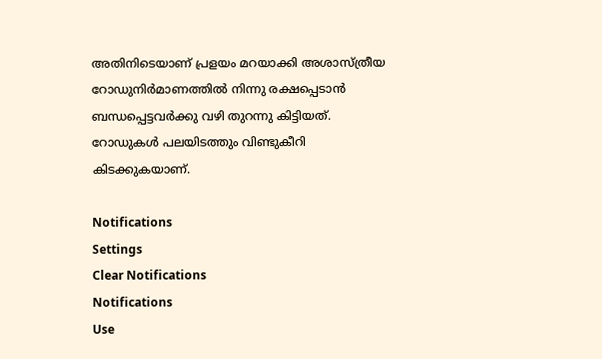അതിനിടെയാണ് പ്രളയം മറയാക്കി അശാസ്ത്രീയ റോഡുനിര്‍മാണത്തില്‍ നിന്നു രക്ഷപ്പെടാന്‍ ബന്ധപ്പെട്ടവര്‍ക്കു വഴി തുറന്നു കിട്ടിയത്. റോഡുകള്‍ പലയിടത്തും വിണ്ടുകീറി കിടക്കുകയാണ്.

Notifications
Settings
Clear Notifications
Notifications
Use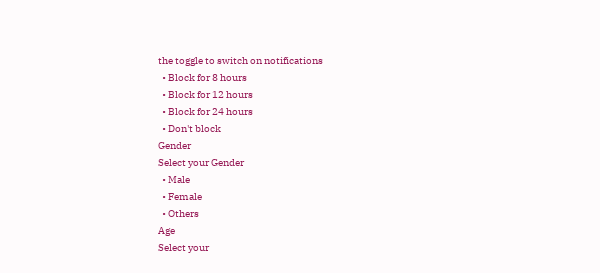the toggle to switch on notifications
  • Block for 8 hours
  • Block for 12 hours
  • Block for 24 hours
  • Don't block
Gender
Select your Gender
  • Male
  • Female
  • Others
Age
Select your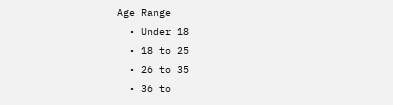Age Range
  • Under 18
  • 18 to 25
  • 26 to 35
  • 36 to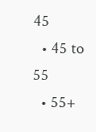45
  • 45 to 55
  • 55+